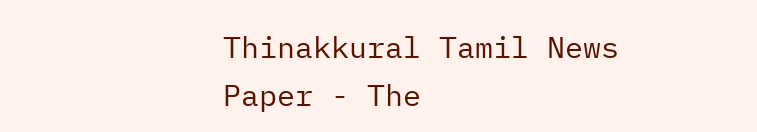Thinakkural Tamil News Paper - The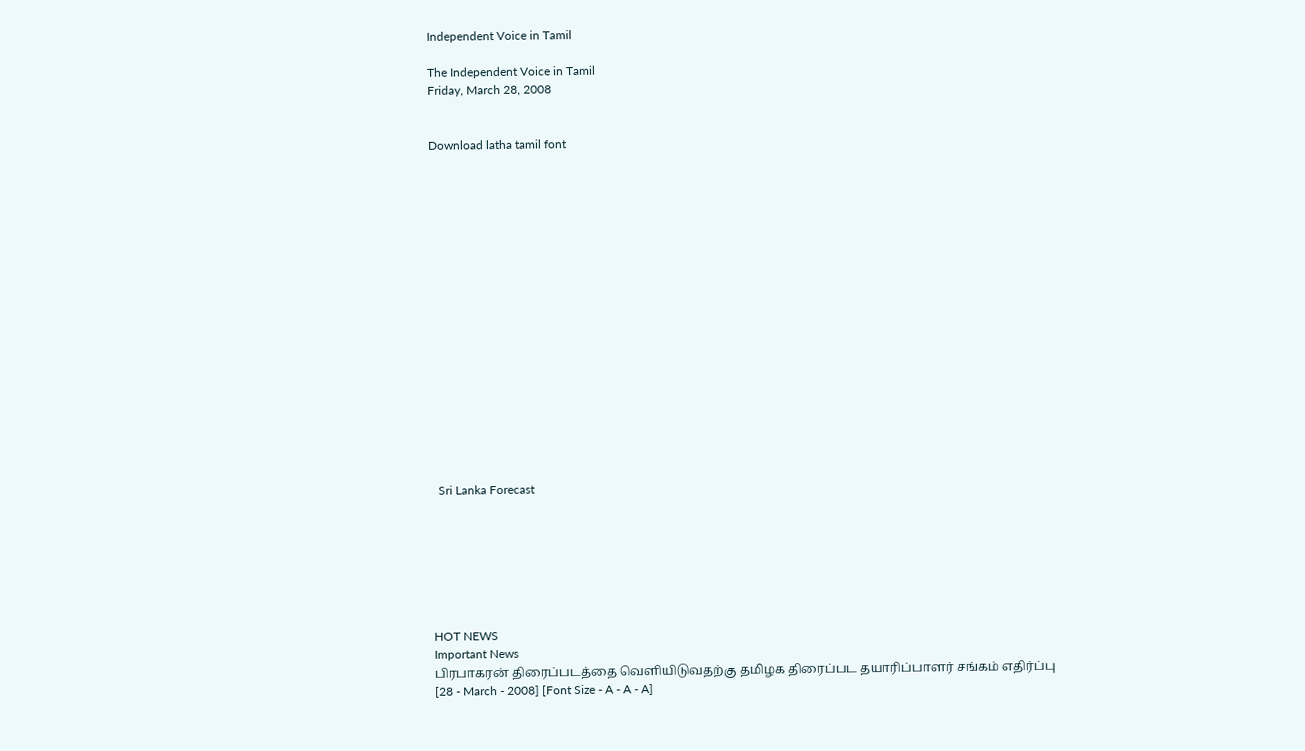Independent Voice in Tamil

The Independent Voice in Tamil
Friday, March 28, 2008


Download latha tamil font


















  Sri Lanka Forecast







HOT NEWS
Important News
பிரபாகரன் திரைப்படத்தை வெளியிடுவதற்கு தமிழக திரைப்பட தயாரிப்பாளர் சங்கம் எதிர்ப்பு
[28 - March - 2008] [Font Size - A - A - A]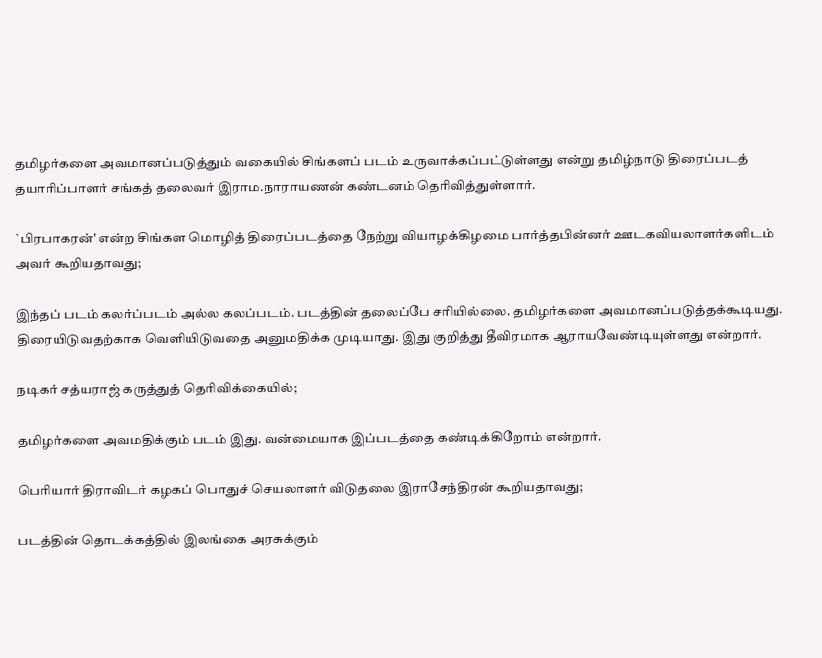தமிழர்களை அவமானப்படுத்தும் வகையில் சிங்களப் படம் உருவாக்கப்பட்டுள்ளது என்று தமிழ்நாடு திரைப்படத் தயாரிப்பாளர் சங்கத் தலைவர் இராம.நாராயணன் கண்டனம் தெரிவித்துள்ளார்.

`பிரபாகரன்' என்ற சிங்கள மொழித் திரைப்படத்தை நேற்று வியாழக்கிழமை பார்த்தபின்னர் ஊடகவியலாளர்களிடம் அவர் கூறியதாவது;

இந்தப் படம் கலர்ப்படம் அல்ல கலப்படம். படத்தின் தலைப்பே சரியில்லை. தமிழர்களை அவமானப்படுத்தக்கூடியது. திரையிடுவதற்காக வெளியிடுவதை அனுமதிக்க முடியாது. இது குறித்து தீவிரமாக ஆராயவேண்டியுள்ளது என்றார்.

நடிகர் சத்யராஜ் கருத்துத் தெரிவிக்கையில்;

தமிழர்களை அவமதிக்கும் படம் இது. வன்மையாக இப்படத்தை கண்டிக்கிறோம் என்றார்.

பெரியார் திராவிடர் கழகப் பொதுச் செயலாளர் விடுதலை இராசேந்திரன் கூறியதாவது;

படத்தின் தொடக்கத்தில் இலங்கை அரசுக்கும்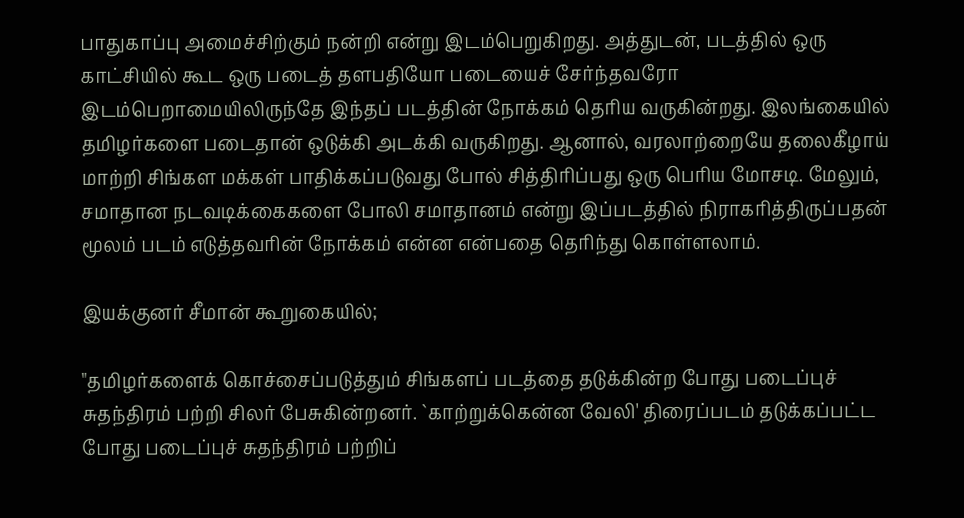பாதுகாப்பு அமைச்சிற்கும் நன்றி என்று இடம்பெறுகிறது. அத்துடன், படத்தில் ஒரு காட்சியில் கூட ஒரு படைத் தளபதியோ படையைச் சேர்ந்தவரோ இடம்பெறாமையிலிருந்தே இந்தப் படத்தின் நோக்கம் தெரிய வருகின்றது. இலங்கையில் தமிழர்களை படைதான் ஒடுக்கி அடக்கி வருகிறது. ஆனால், வரலாற்றையே தலைகீழாய் மாற்றி சிங்கள மக்கள் பாதிக்கப்படுவது போல் சித்திரிப்பது ஒரு பெரிய மோசடி. மேலும், சமாதான நடவடிக்கைகளை போலி சமாதானம் என்று இப்படத்தில் நிராகரித்திருப்பதன் மூலம் படம் எடுத்தவரின் நோக்கம் என்ன என்பதை தெரிந்து கொள்ளலாம்.

இயக்குனர் சீமான் கூறுகையில்;

"தமிழர்களைக் கொச்சைப்படுத்தும் சிங்களப் படத்தை தடுக்கின்ற போது படைப்புச் சுதந்திரம் பற்றி சிலர் பேசுகின்றனர். `காற்றுக்கென்ன வேலி' திரைப்படம் தடுக்கப்பட்ட போது படைப்புச் சுதந்திரம் பற்றிப்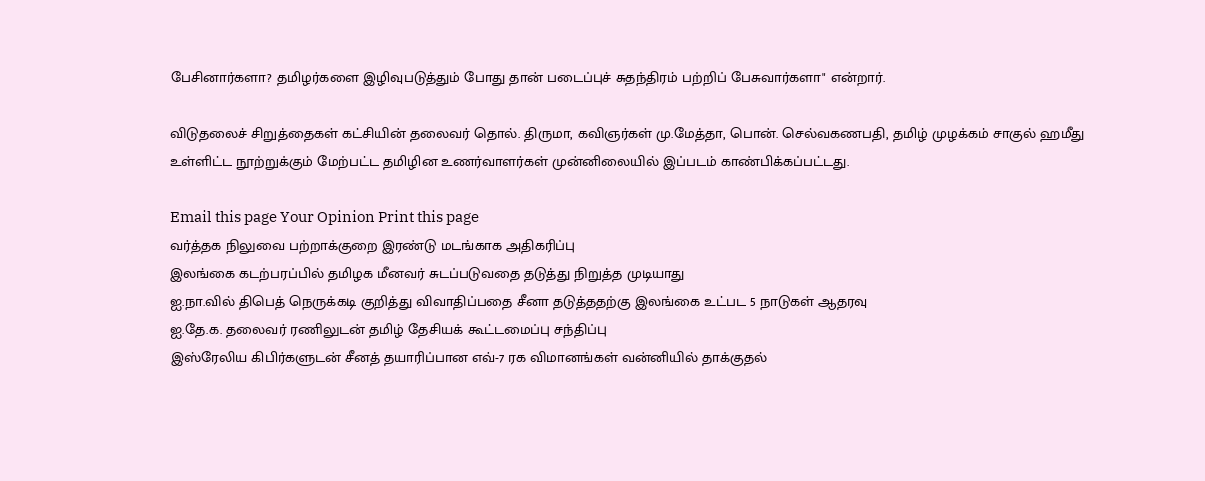பேசினார்களா? தமிழர்களை இழிவுபடுத்தும் போது தான் படைப்புச் சுதந்திரம் பற்றிப் பேசுவார்களா" என்றார்.

விடுதலைச் சிறுத்தைகள் கட்சியின் தலைவர் தொல். திருமா, கவிஞர்கள் மு.மேத்தா, பொன். செல்வகணபதி, தமிழ் முழக்கம் சாகுல் ஹமீது உள்ளிட்ட நூற்றுக்கும் மேற்பட்ட தமிழின உணர்வாளர்கள் முன்னிலையில் இப்படம் காண்பிக்கப்பட்டது.

Email this page Your Opinion Print this page
வர்த்தக நிலுவை பற்றாக்குறை இரண்டு மடங்காக அதிகரிப்பு
இலங்கை கடற்பரப்பில் தமிழக மீனவர் சுடப்படுவதை தடுத்து நிறுத்த முடியாது
ஐ.நா.வில் திபெத் நெருக்கடி குறித்து விவாதிப்பதை சீனா தடுத்ததற்கு இலங்கை உட்பட 5 நாடுகள் ஆதரவு
ஐ.தே.க. தலைவர் ரணிலுடன் தமிழ் தேசியக் கூட்டமைப்பு சந்திப்பு
இஸ்ரேலிய கிபிர்களுடன் சீனத் தயாரிப்பான எவ்-7 ரக விமானங்கள் வன்னியில் தாக்குதல்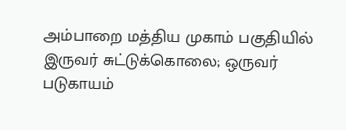அம்பாறை மத்திய முகாம் பகுதியில் இருவர் சுட்டுக்கொலை; ஒருவர் படுகாயம்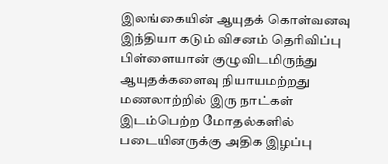இலங்கையின் ஆயுதக் கொள்வனவு இந்தியா கடும் விசனம் தெரிவிப்பு
பிள்ளையான் குழுவிடமிருந்து ஆயுதக்களைவு நியாயமற்றது
மணலாற்றில் இரு நாட்கள் இடம்பெற்ற மோதல்களில் படையினருக்கு அதிக இழப்பு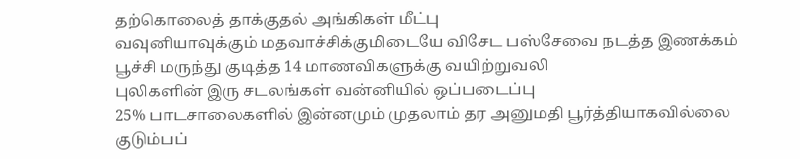தற்கொலைத் தாக்குதல் அங்கிகள் மீட்பு
வவுனியாவுக்கும் மதவாச்சிக்குமிடையே விசேட பஸ்சேவை நடத்த இணக்கம்
பூச்சி மருந்து குடித்த 14 மாணவிகளுக்கு வயிற்றுவலி
புலிகளின் இரு சடலங்கள் வன்னியில் ஒப்படைப்பு
25% பாடசாலைகளில் இன்னமும் முதலாம் தர அனுமதி பூர்த்தியாகவில்லை
குடும்பப்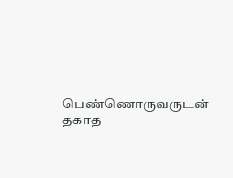பெண்ணொருவருடன் தகாத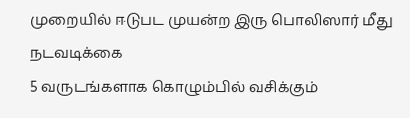முறையில் ஈடுபட முயன்ற இரு பொலிஸார் மீது நடவடிக்கை
5 வருடங்களாக கொழும்பில் வசிக்கும்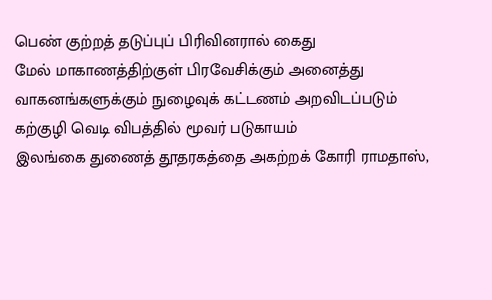பெண் குற்றத் தடுப்புப் பிரிவினரால் கைது
மேல் மாகாணத்திற்குள் பிரவேசிக்கும் அனைத்து வாகனங்களுக்கும் நுழைவுக் கட்டணம் அறவிடப்படும்
கற்குழி வெடி விபத்தில் மூவர் படுகாயம்
இலங்கை துணைத் தூதரகத்தை அகற்றக் கோரி ராமதாஸ்,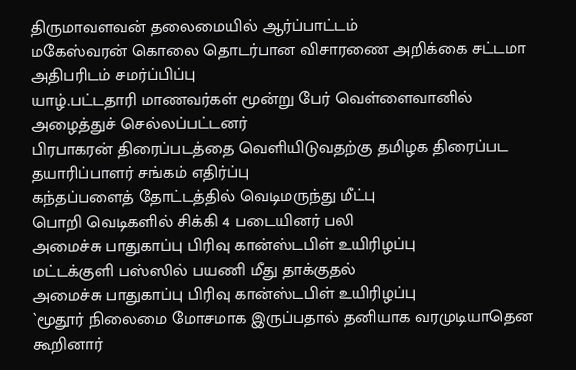திருமாவளவன் தலைமையில் ஆர்ப்பாட்டம்
மகேஸ்வரன் கொலை தொடர்பான விசாரணை அறிக்கை சட்டமா அதிபரிடம் சமர்ப்பிப்பு
யாழ்.பட்டதாரி மாணவர்கள் மூன்று பேர் வெள்ளைவானில் அழைத்துச் செல்லப்பட்டனர்
பிரபாகரன் திரைப்படத்தை வெளியிடுவதற்கு தமிழக திரைப்பட தயாரிப்பாளர் சங்கம் எதிர்ப்பு
கந்தப்பளைத் தோட்டத்தில் வெடிமருந்து மீட்பு
பொறி வெடிகளில் சிக்கி 4 படையினர் பலி
அமைச்சு பாதுகாப்பு பிரிவு கான்ஸ்டபிள் உயிரிழப்பு
மட்டக்குளி பஸ்ஸில் பயணி மீது தாக்குதல்
அமைச்சு பாதுகாப்பு பிரிவு கான்ஸ்டபிள் உயிரிழப்பு
`மூதூர் நிலைமை மோசமாக இருப்பதால் தனியாக வரமுடியாதென கூறினார்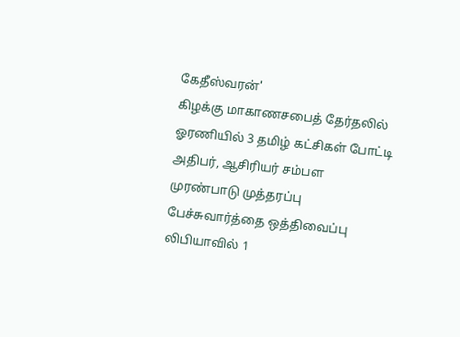கேதீஸ்வரன்'
கிழக்கு மாகாணசபைத் தேர்தலில் ஓரணியில் 3 தமிழ் கட்சிகள் போட்டி
அதிபர், ஆசிரியர் சம்பள முரண்பாடு முத்தரப்பு பேச்சுவார்த்தை ஒத்திவைப்பு
லிபியாவில் 1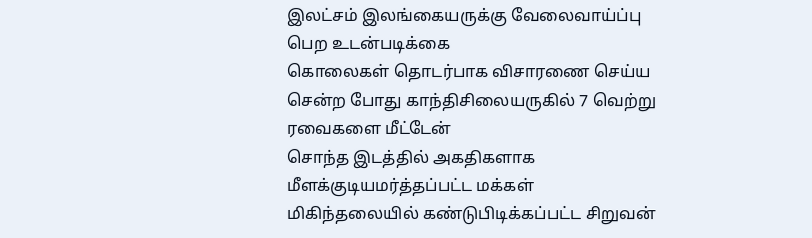இலட்சம் இலங்கையருக்கு வேலைவாய்ப்பு பெற உடன்படிக்கை
கொலைகள் தொடர்பாக விசாரணை செய்ய சென்ற போது காந்திசிலையருகில் 7 வெற்று ரவைகளை மீட்டேன்
சொந்த இடத்தில் அகதிகளாக மீளக்குடியமர்த்தப்பட்ட மக்கள்
மிகிந்தலையில் கண்டுபிடிக்கப்பட்ட சிறுவன்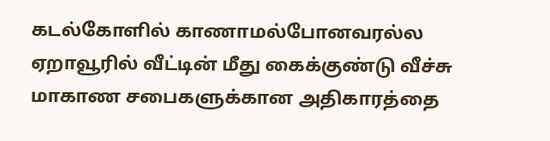கடல்கோளில் காணாமல்போனவரல்ல
ஏறாவூரில் வீட்டின் மீது கைக்குண்டு வீச்சு
மாகாண சபைகளுக்கான அதிகாரத்தை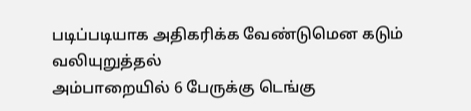படிப்படியாக அதிகரிக்க வேண்டுமென கடும் வலியுறுத்தல்
அம்பாறையில் 6 பேருக்கு டெங்கு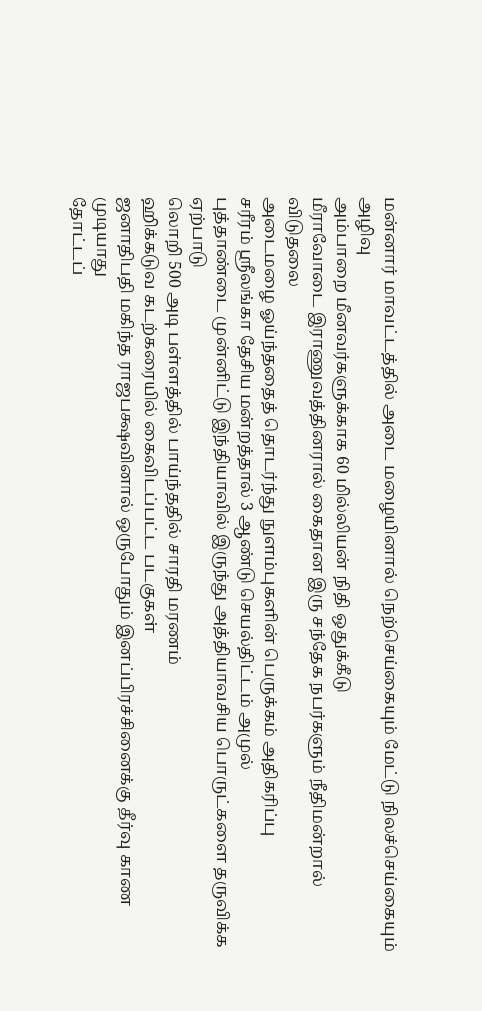மன்னார் மாவட்டத்தில் அடை மழையினால் நெற்செய்கையும் மேட்டு நிலச்செய்கையும் அழிவு
அம்பாறை மீனவர்களுக்காக 60 மில்லியன் நிதி ஒதுக்கீடு
மீராவோடை இராணுவத்தினரால் கைதான இரு சந்தேக நபர்களும் நீதிமன்றால் விடுதலை
அடைமழை ஓய்ந்ததைத் தொடர்ந்து நுளம்புகளின் பெருக்கம் அதிகரிப்பு
சரீரம் ஸ்ரீலங்கா தேசிய மன்றத்தால் 3 ஆண்டு செயல்திட்டம் அமுல்
புத்தாண்டை முன்னிட்டு இந்தியாவில் இருந்து அத்தியாவசிய பொருட்களை தருவிக்க ஏற்பாடு
லொறி 500 அடி பள்ளத்தில் பாய்ந்ததில் சாரதி மரணம்
ஹிக்கடுவ கடற்கரையில் கைவிடப்பட்ட படகுகள்
ஜனாதிபதி மகிந்த ராஜபக்ஷவினால் ஒருபோதும் இனப்பிரச்சினைக்கு தீர்வு காண முடியாது
தோட்டப்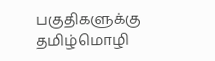பகுதிகளுக்கு தமிழ்மொழி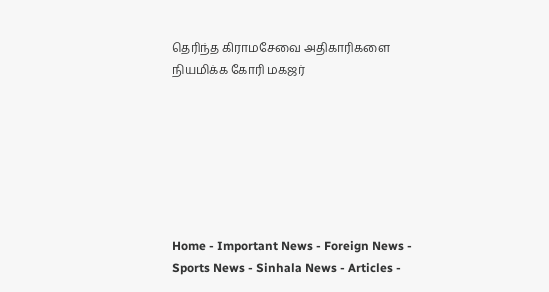தெரிந்த கிராமசேவை அதிகாரிகளை நியமிக்க கோரி மகஜர்







Home - Important News - Foreign News - Sports News - Sinhala News - Articles -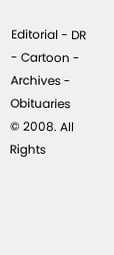Editorial - DR - Cartoon - Archives - Obituaries
© 2008. All Rights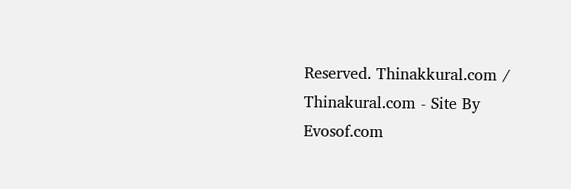Reserved. Thinakkural.com / Thinakural.com - Site By Evosof.com